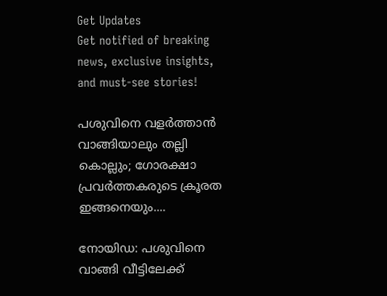Get Updates
Get notified of breaking news, exclusive insights, and must-see stories!

പശുവിനെ വളര്‍ത്താന്‍ വാങ്ങിയാലും തല്ലി കൊല്ലും; ഗോരക്ഷാ പ്രവര്‍ത്തകരുടെ ക്രൂരത ഇങ്ങനെയും....

നോയിഡ: പശുവിനെ വാങ്ങി വീട്ടിലേക്ക്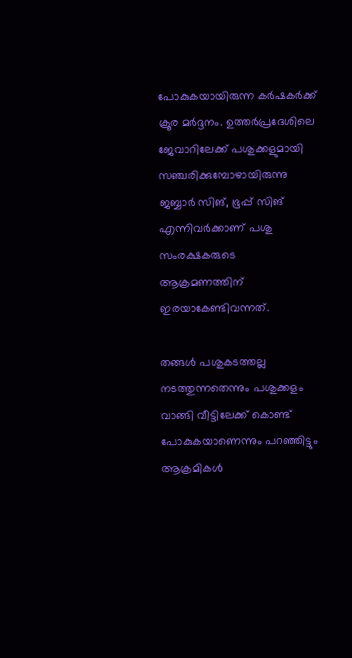പോകുകയായിരുന്ന കര്‍ഷകര്‍ക്ക് ക്രൂര മര്‍ദ്ദനം. ഉത്തര്‍പ്രദേശിലെ ജേവാറിലേക്ക് പശുക്കളുമായി സഞ്ചരിക്കുമ്പോഴായിരുന്നു ജബ്ബാര്‍ സിങ്, ഭൂപ്പ് സിങ് എന്നിവര്‍ക്കാണ് പശു സംരക്ഷകരുടെ ആക്രമണത്തിന് ഇരയാകേണ്ടിവന്നത്.

തങ്ങള്‍ പശുകടത്തല്ല നടത്തുന്നതെന്നും പശുക്കളം വാങ്ങി വീട്ടിലേക്ക് കൊണ്ട് പോകുകയാണെന്നും പറഞ്ഞിട്ടും ആക്രമികള്‍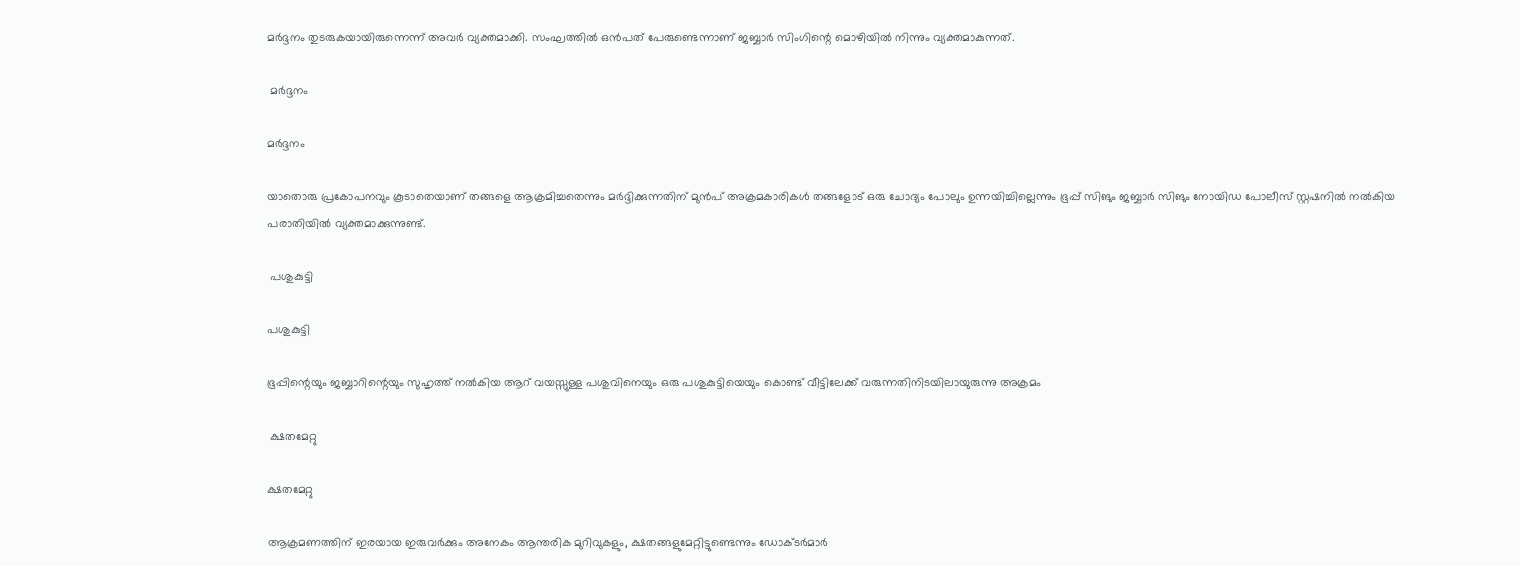മര്‍ദ്ദനം തുടരുകയായിരുന്നെന്ന് അവര്‍ വ്യക്തമാക്കി. സംഘത്തില്‍ ഒന്‍പത് പേരുണ്ടെന്നാണ് ജബ്ബാര്‍ സിംഗിന്റെ മൊഴിയില്‍ നിന്നും വ്യക്തമാകുന്നത്.

 മര്‍ദ്ദനം

മര്‍ദ്ദനം

യാതൊരു പ്രകോപനവും കൂടാതെയാണ് തങ്ങളെ ആക്രമിച്ചതെന്നും മര്‍ദ്ദിക്കുന്നതിന് മുന്‍പ് അക്രമകാരികള്‍ തങ്ങളോട് ഒരു ചോദ്യം പോലും ഉന്നയിച്ചില്ലെന്നും ഭൂപ്പ് സിങും ജബ്ബാര്‍ സിങും നോയിഡ പോലീസ് സ്റ്റഷനില്‍ നല്‍കിയ പരാതിയില്‍ വ്യക്തമാക്കുന്നുണ്ട്.

 പശുകുട്ടി

പശുകുട്ടി

ഭൂപ്പിന്റെയും ജബ്ബാറിന്റെയും സുഹൃത്ത് നല്‍കിയ ആറ് വയസ്സുള്ള പശുവിനെയും ഒരു പശുകുട്ടിയെയും കൊണ്ട് വീട്ടിലേക്ക് വരുന്നതിനിടയിലായുരുന്നു അക്രമം

 ക്ഷതമേറ്റു

ക്ഷതമേറ്റു

ആക്രമണത്തിന് ഇരയായ ഇരുവര്‍ക്കും അനേകം ആന്തരിക മുറിവുകളും, ക്ഷതങ്ങളുമേറ്റിട്ടുണ്ടെന്നും ഡോക്ടര്‍മാര്‍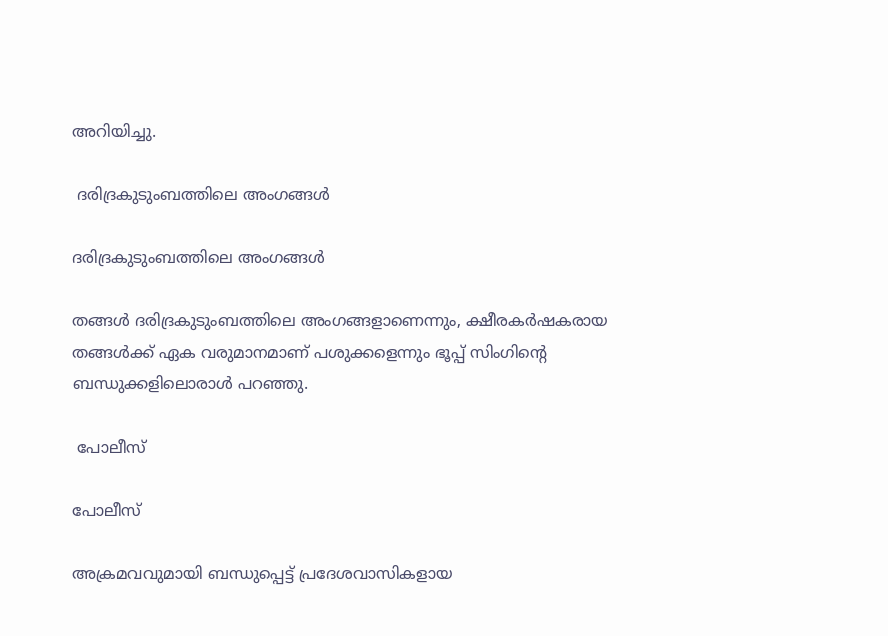അറിയിച്ചു.

 ദരിദ്രകുടുംബത്തിലെ അംഗങ്ങള്‍

ദരിദ്രകുടുംബത്തിലെ അംഗങ്ങള്‍

തങ്ങള്‍ ദരിദ്രകുടുംബത്തിലെ അംഗങ്ങളാണെന്നും, ക്ഷീരകര്‍ഷകരായ തങ്ങള്‍ക്ക് ഏക വരുമാനമാണ് പശുക്കളെന്നും ഭൂപ്പ് സിംഗിന്റെ ബന്ധുക്കളിലൊരാള്‍ പറഞ്ഞു.

 പോലീസ്

പോലീസ്

അക്രമവവുമായി ബന്ധുപ്പെട്ട് പ്രദേശവാസികളായ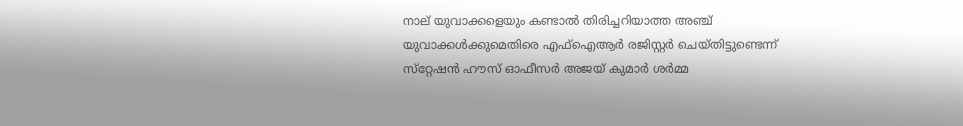നാല് യുവാക്കളെയും കണ്ടാല്‍ തിരിച്ചറിയാത്ത അഞ്ച് യുവാക്കള്‍ക്കുമെതിരെ എഫ്‌ഐആര്‍ രജിസ്റ്റര്‍ ചെയ്തിട്ടുണ്ടെന്ന് സ്‌റ്റേഷന്‍ ഹൗസ് ഓഫീസര്‍ അജയ് കുമാര്‍ ശര്‍മ്മ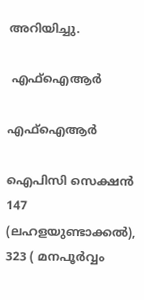അറിയിച്ചു.

 എഫ്‌ഐആര്‍

എഫ്‌ഐആര്‍

ഐപിസി സെക്ഷന്‍ 147 (ലഹളയുണ്ടാക്കല്‍), 323 ( മനപൂര്‍വ്വം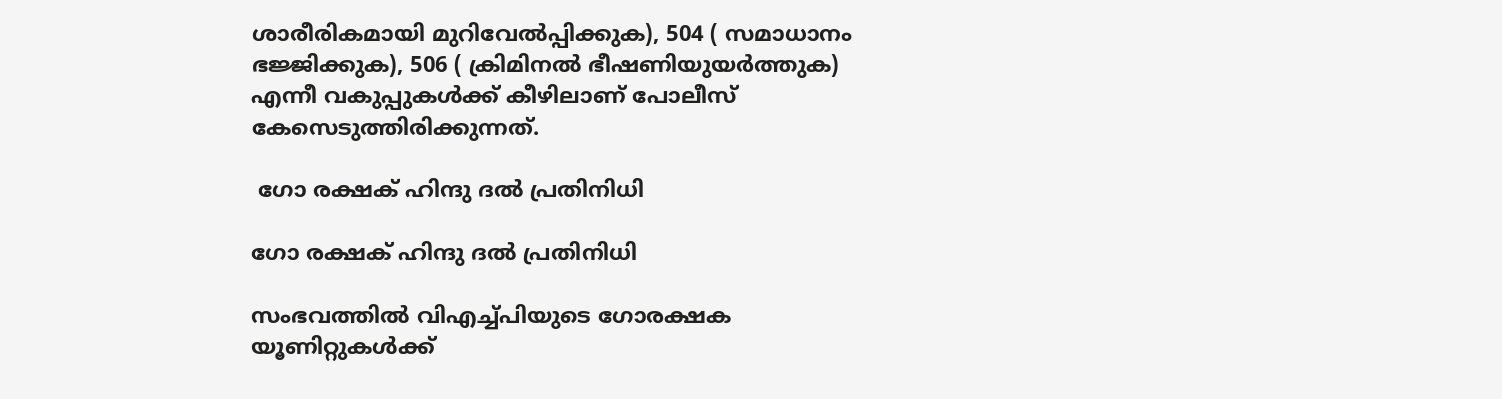ശാരീരികമായി മുറിവേല്‍പ്പിക്കുക), 504 ( സമാധാനം ഭജ്ജിക്കുക), 506 ( ക്രിമിനല്‍ ഭീഷണിയുയര്‍ത്തുക) എന്നീ വകുപ്പുകള്‍ക്ക് കീഴിലാണ് പോലീസ് കേസെടുത്തിരിക്കുന്നത്.

 ഗോ രക്ഷക് ഹിന്ദു ദല്‍ പ്രതിനിധി

ഗോ രക്ഷക് ഹിന്ദു ദല്‍ പ്രതിനിധി

സംഭവത്തില്‍ വിഎച്ച്പിയുടെ ഗോരക്ഷക യൂണിറ്റുകള്‍ക്ക്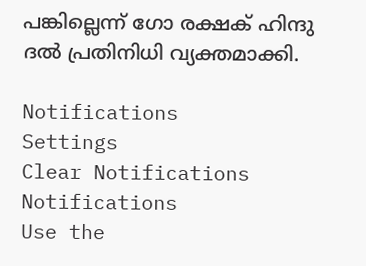പങ്കില്ലെന്ന് ഗോ രക്ഷക് ഹിന്ദു ദല്‍ പ്രതിനിധി വ്യക്തമാക്കി.

Notifications
Settings
Clear Notifications
Notifications
Use the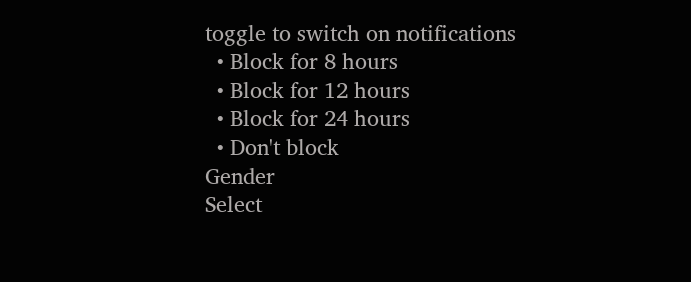toggle to switch on notifications
  • Block for 8 hours
  • Block for 12 hours
  • Block for 24 hours
  • Don't block
Gender
Select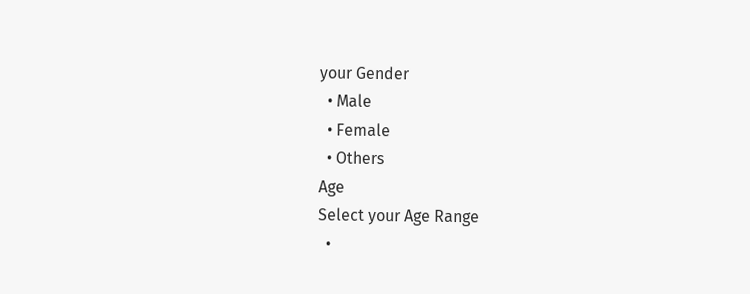your Gender
  • Male
  • Female
  • Others
Age
Select your Age Range
  •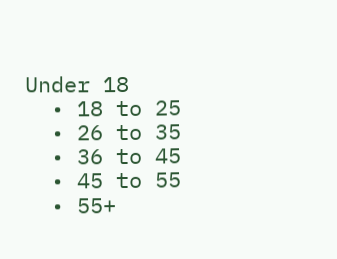Under 18
  • 18 to 25
  • 26 to 35
  • 36 to 45
  • 45 to 55
  • 55+